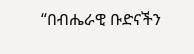“በብሔራዊ ቡድናችን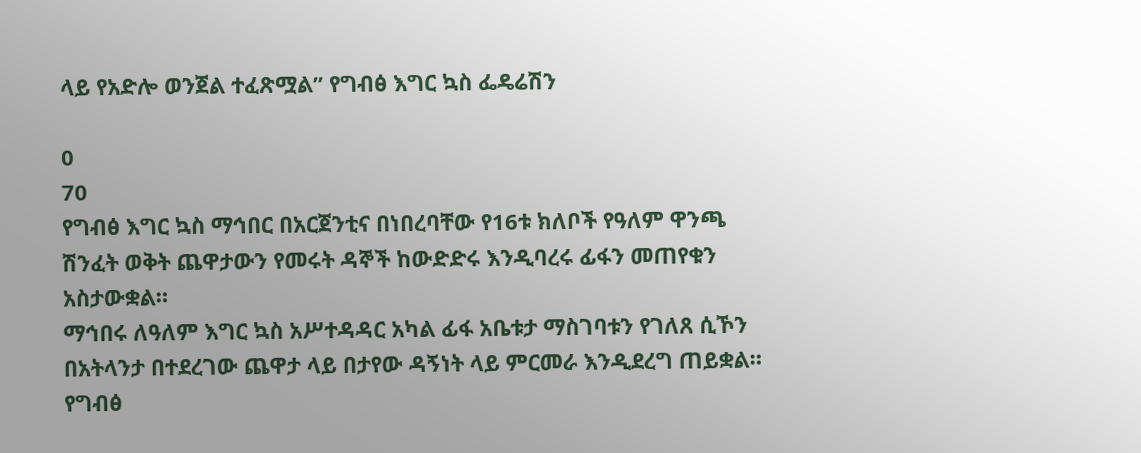ላይ የአድሎ ወንጀል ተፈጽሟል” የግብፅ እግር ኳስ ፌዴሬሽን

0
70
የግብፅ እግር ኳስ ማኅበር በአርጀንቲና በነበረባቸው የ16ቱ ክለቦች የዓለም ዋንጫ ሽንፈት ወቅት ጨዋታውን የመሩት ዳኞች ከውድድሩ እንዲባረሩ ፊፋን መጠየቁን አስታውቋል።
ማኅበሩ ለዓለም እግር ኳስ አሥተዳዳር አካል ፊፋ አቤቱታ ማስገባቱን የገለጸ ሲኾን በአትላንታ በተደረገው ጨዋታ ላይ በታየው ዳኝነት ላይ ምርመራ እንዲደረግ ጠይቋል።
የግብፅ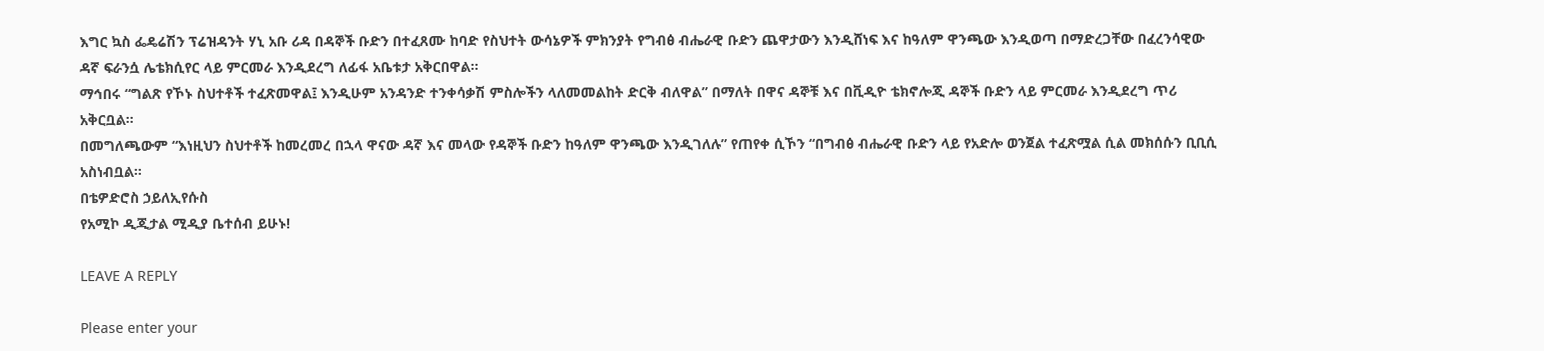እግር ኳስ ፌዴሬሽን ፕሬዝዳንት ሃኒ አቡ ሪዳ በዳኞች ቡድን በተፈጸሙ ከባድ የስህተት ውሳኔዎች ምክንያት የግብፅ ብሔራዊ ቡድን ጨዋታውን እንዲሸነፍ እና ከዓለም ዋንጫው እንዲወጣ በማድረጋቸው በፈረንሳዊው ዳኛ ፍራንሷ ሌቴክሲየር ላይ ምርመራ እንዲደረግ ለፊፋ አቤቱታ አቅርበዋል።
ማኅበሩ “ግልጽ የኾኑ ስህተቶች ተፈጽመዋል፤ እንዲሁም አንዳንድ ተንቀሳቃሽ ምስሎችን ላለመመልከት ድርቅ ብለዋል” በማለት በዋና ዳኞቹ እና በቪዲዮ ቴክኖሎጂ ዳኞች ቡድን ላይ ምርመራ እንዲደረግ ጥሪ አቅርቧል።
በመግለጫውም “እነዚህን ስህተቶች ከመረመረ በኋላ ዋናው ዳኛ እና መላው የዳኞች ቡድን ከዓለም ዋንጫው እንዲገለሉ” የጠየቀ ሲኾን “በግብፅ ብሔራዊ ቡድን ላይ የአድሎ ወንጀል ተፈጽሟል ሲል መክሰሱን ቢቢሲ አስነብቧል።
በቴዎድሮስ ኃይለኢየሱስ
የአሚኮ ዲጂታል ሚዲያ ቤተሰብ ይሁኑ!

LEAVE A REPLY

Please enter your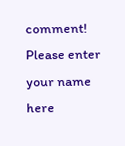comment!
Please enter your name here